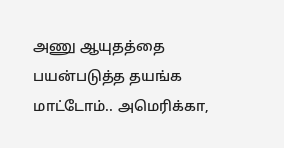அணு ஆயுதத்தை பயன்படுத்த தயங்க மாட்டோம்.. அமெரிக்கா,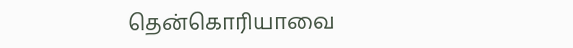தென்கொரியாவை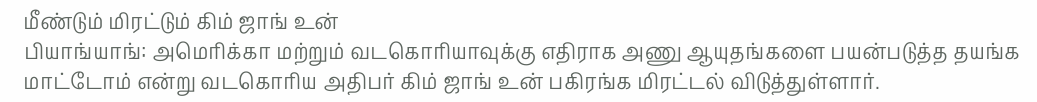மீண்டும் மிரட்டும் கிம் ஜாங் உன்
பியாங்யாங்: அமெரிக்கா மற்றும் வடகொரியாவுக்கு எதிராக அணு ஆயுதங்களை பயன்படுத்த தயங்க மாட்டோம் என்று வடகொரிய அதிபர் கிம் ஜாங் உன் பகிரங்க மிரட்டல் விடுத்துள்ளார்.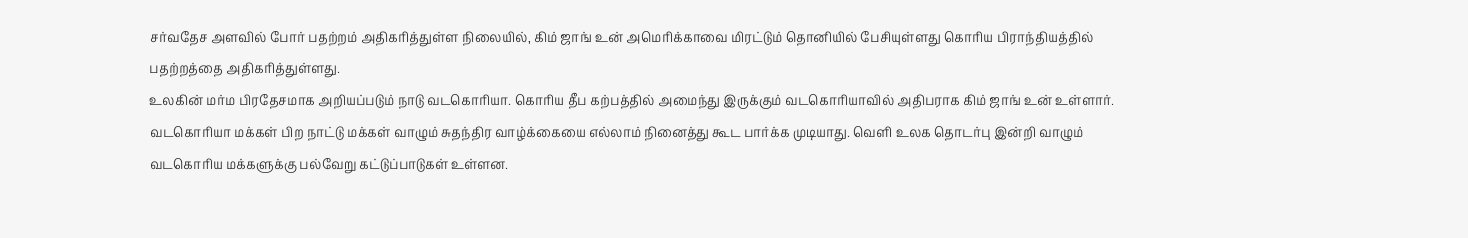சர்வதேச அளவில் போர் பதற்றம் அதிகரித்துள்ள நிலையில், கிம் ஜாங் உன் அமெரிக்காவை மிரட்டும் தொனியில் பேசியுள்ளது கொரிய பிராந்தியத்தில் பதற்றத்தை அதிகரித்துள்ளது.
உலகின் மர்ம பிரதேசமாக அறியப்படும் நாடு வடகொரியா. கொரிய தீப கற்பத்தில் அமைந்து இருக்கும் வடகொரியாவில் அதிபராக கிம் ஜாங் உன் உள்ளார். வடகொரியா மக்கள் பிற நாட்டு மக்கள் வாழும் சுதந்திர வாழ்க்கையை எல்லாம் நினைத்து கூட பார்க்க முடியாது. வெளி உலக தொடர்பு இன்றி வாழும் வடகொரிய மக்களுக்கு பல்வேறு கட்டுப்பாடுகள் உள்ளன.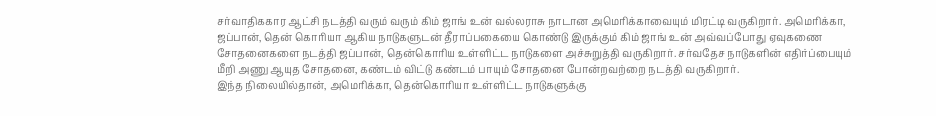சர்வாதிககார ஆட்சி நடத்தி வரும் வரும் கிம் ஜாங் உன் வல்லராசு நாடான அமெரிக்காவையும் மிரட்டி வருகிறார். அமெரிக்கா, ஜப்பான், தென் கொரியா ஆகிய நாடுகளுடன் தீராப்பகையை கொண்டு இருக்கும் கிம் ஜாங் உன் அவ்வப்போது ஏவுகணை சோதனைகளை நடத்தி ஜப்பான், தென்கொரிய உள்ளிட்ட நாடுகளை அச்சுறுத்தி வருகிறார். சர்வதேச நாடுகளின் எதிர்ப்பையும் மீறி அணு ஆயுத சோதனை, கண்டம் விட்டு கண்டம் பாயும் சோதனை போன்றவற்றை நடத்தி வருகிறார்.
இந்த நிலையில்தான், அமெரிக்கா, தென்கொரியா உள்ளிட்ட நாடுகளுக்கு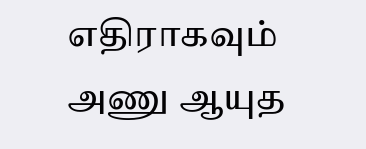எதிராகவும் அணு ஆயுத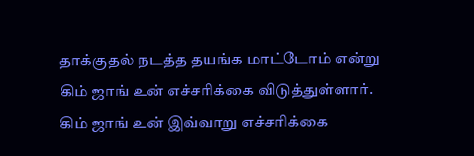தாக்குதல் நடத்த தயங்க மாட்டோம் என்று கிம் ஜாங் உன் எச்சரிக்கை விடுத்துள்ளார். கிம் ஜாங் உன் இவ்வாறு எச்சரிக்கை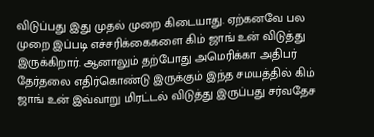விடுப்பது இது முதல் முறை கிடையாது. ஏற்கனவே பல முறை இப்படி எச்சரிக்கைகளை கிம் ஜாங் உன் விடுத்து இருக்கிறார். ஆனாலும் தற்போது அமெரிக்கா அதிபர் தேர்தலை எதிர்கொண்டு இருக்கும் இந்த சமயத்தில் கிம் ஜாங் உன் இவ்வாறு மிரட்டல் விடுத்து இருப்பது சர்வதேச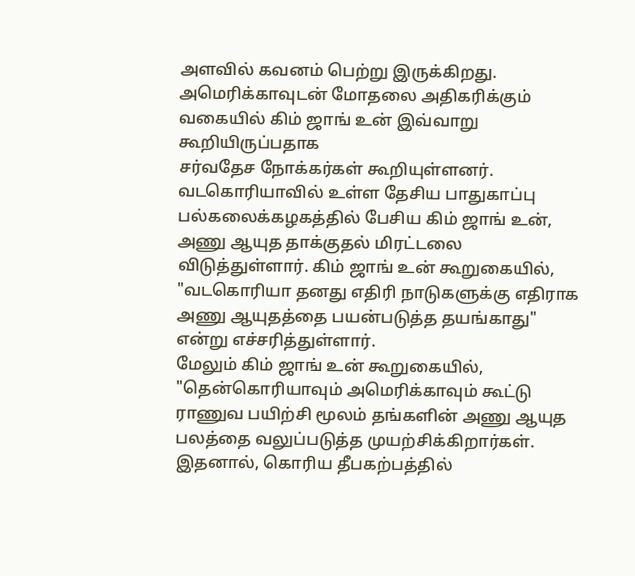அளவில் கவனம் பெற்று இருக்கிறது.
அமெரிக்காவுடன் மோதலை அதிகரிக்கும் வகையில் கிம் ஜாங் உன் இவ்வாறு கூறியிருப்பதாக
சர்வதேச நோக்கர்கள் கூறியுள்ளனர். வடகொரியாவில் உள்ள தேசிய பாதுகாப்பு பல்கலைக்கழகத்தில் பேசிய கிம் ஜாங் உன், அணு ஆயுத தாக்குதல் மிரட்டலை விடுத்துள்ளார். கிம் ஜாங் உன் கூறுகையில், "வடகொரியா தனது எதிரி நாடுகளுக்கு எதிராக அணு ஆயுதத்தை பயன்படுத்த தயங்காது" என்று எச்சரித்துள்ளார்.
மேலும் கிம் ஜாங் உன் கூறுகையில், "தென்கொரியாவும் அமெரிக்காவும் கூட்டு ராணுவ பயிற்சி மூலம் தங்களின் அணு ஆயுத பலத்தை வலுப்படுத்த முயற்சிக்கிறார்கள். இதனால், கொரிய தீபகற்பத்தில்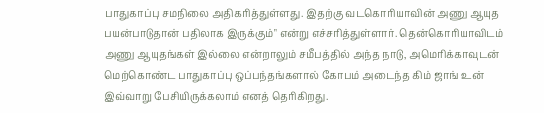பாதுகாப்பு சமநிலை அதிகரித்துள்ளது. இதற்கு வடகொரியாவின் அணு ஆயுத பயன்பாடுதான் பதிலாக இருக்கும்" என்று எச்சரித்துள்ளார். தென்கொரியாவிடம் அணு ஆயுதங்கள் இல்லை என்றாலும் சமீபத்தில் அந்த நாடு, அமெரிக்காவுடன் மெற்கொண்ட பாதுகாப்பு ஒப்பந்தங்களால் கோபம் அடைந்த கிம் ஜாங் உன் இவ்வாறு பேசியிருக்கலாம் எனத் தெரிகிறது.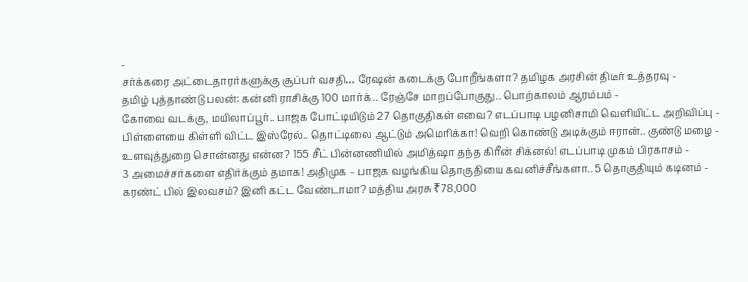-
சர்க்கரை அட்டைதாரர்களுக்கு சூப்பர் வசதி… ரேஷன் கடைக்கு போறீங்களா? தமிழக அரசின் திடீர் உத்தரவு -
தமிழ் புத்தாண்டு பலன்: கன்னி ராசிக்கு 100 மார்க்.. ரேஞ்சே மாறப்போகுது.. பொற்காலம் ஆரம்பம் -
கோவை வடக்கு, மயிலாப்பூர்.. பாஜக போட்டியிடும் 27 தொகுதிகள் எவை? எடப்பாடி பழனிசாமி வெளியிட்ட அறிவிப்பு -
பிள்ளையை கிள்ளி விட்ட இஸ்ரேல்.. தொட்டிலை ஆட்டும் அமெரிக்கா! வெறி கொண்டு அடிக்கும் ஈரான்.. குண்டு மழை -
உளவுத்துறை சொன்னது என்ன? 155 சீட் பின்னணியில் அமித்ஷா தந்த கிரீன் சிக்னல்! எடப்பாடி முகம் பிரகாசம் -
3 அமைச்சர்களை எதிர்க்கும் தமாக! அதிமுக – பாஜக வழங்கிய தொகுதியை கவனிச்சீங்களா.. 5 தொகுதியும் கடினம் -
கரண்ட் பில் இலவசம்? இனி கட்ட வேண்டாமா? மத்திய அரசு ₹78,000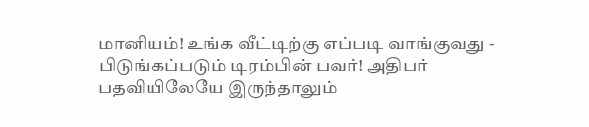மானியம்! உங்க வீட்டிற்கு எப்படி வாங்குவது -
பிடுங்கப்படும் டிரம்பின் பவர்! அதிபர் பதவியிலேயே இருந்தாலும்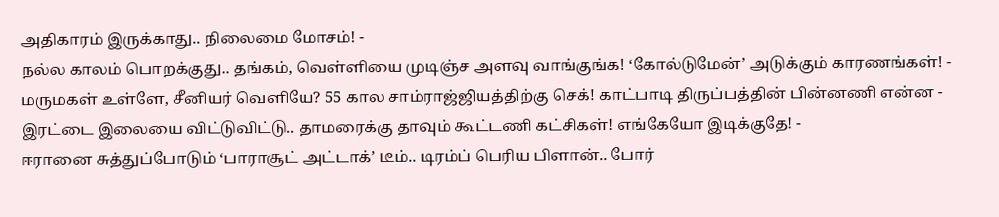அதிகாரம் இருக்காது.. நிலைமை மோசம்! -
நல்ல காலம் பொறக்குது.. தங்கம், வெள்ளியை முடிஞ்ச அளவு வாங்குங்க! ‘கோல்டுமேன்’ அடுக்கும் காரணங்கள்! -
மருமகள் உள்ளே, சீனியர் வெளியே? 55 கால சாம்ராஜ்ஜியத்திற்கு செக்! காட்பாடி திருப்பத்தின் பின்னணி என்ன -
இரட்டை இலையை விட்டுவிட்டு.. தாமரைக்கு தாவும் கூட்டணி கட்சிகள்! எங்கேயோ இடிக்குதே! -
ஈரானை சுத்துப்போடும் ‘பாராசூட் அட்டாக்’ டீம்.. டிரம்ப் பெரிய பிளான்.. போர்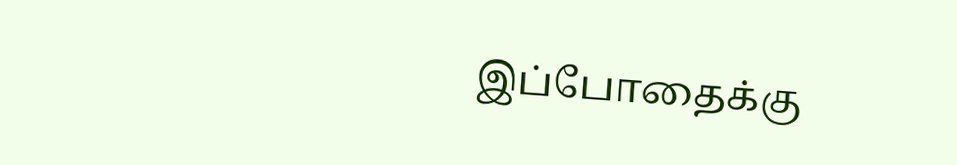இப்போதைக்கு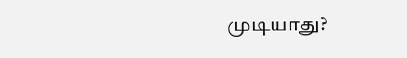முடியாது?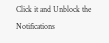Click it and Unblock the Notifications